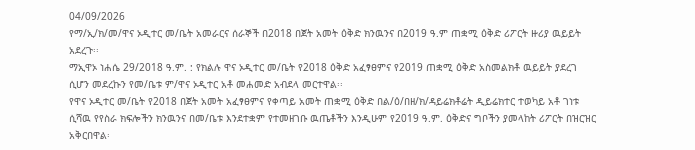04/09/2026
የማ/ኢ/ክ/መ/ዋና ኦዲተር መ/ቤት አመራርና ሰራኞች በ2018 በጀት አመት ዕቅድ ክንዉንና በ2019 ዓ.ም ጠቋሚ ዕቅድ ሪፖርት ዙሪያ ዉይይት አደረጉ፡፡
ማኢዋኦ ነሐሴ 29/2018 ዓ.ም. : የክልሉ ዋና ኦዲተር መ/ቤት የ2018 ዕቅድ አፈፃፀምና የ2019 ጠቋሚ ዕቅድ አስመልክቶ ዉይይት ያደረገ ሲሆን መደረኩን የመ/ቤቱ ም/ዋና ኦዲተር አቶ መሐመድ አብደላ መርተዋል፡፡
የዋና ኦዲተር መ/ቤት የ2018 በጀት አመት አፈፃፀምና የቀጣይ አመት ጠቋሚ ዕቅድ በል/ዕ/በዘ/ክ/ዳይሬክቶሬት ዲይሬክተር ተወካይ አቶ ገነቱ ሲሻዉ የየስራ ክፍሎችን ክንዉንና በመ/ቤቱ እንደተቋም የተመዘገቡ ዉጤቶችን እንዲሁም የ2019 ዓ.ም. ዕቅድና ግቦችን ያመላከት ሪፖርት በዝርዝር አቅርበዋል፡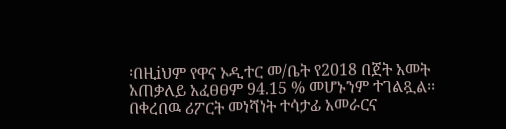፡በዚiህም የዋና ኦዲተር መ/ቤት የ2018 በጀት አመት አጠቃለይ አፈፀፀም 94.15 % መሆኑንም ተገልጿል፡፡
በቀረበዉ ሪፖርት መነሻነት ተሳታፊ አመራርና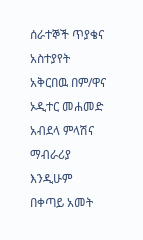ሰራተኞች ጥያቄና አስተያየት አቅርበዉ በም/ዋና ኦዲተር መሐመድ አብደላ ምላሽና ማብራሪያ እንዲሁም በቀጣይ አመት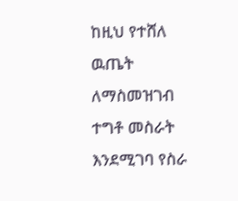ከዚህ የተሸለ ዉጤት ለማስመዝገብ ተግቶ መስራት እንደሚገባ የስራ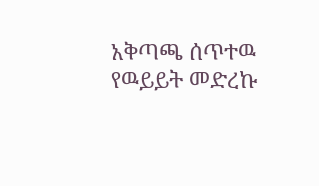አቅጣጫ ሰጥተዉ የዉይይት መድረኩ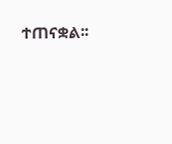ተጠናቋል፡፡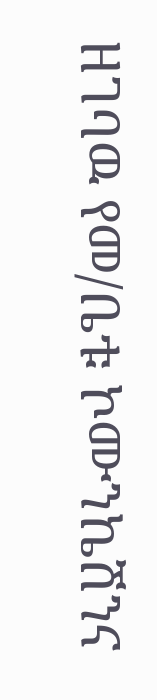ዘገባዉ የመ/ቤቱ ኮሙንኬሽንና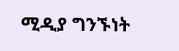ሚዲያ ግንኙነት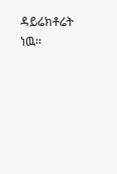ዳይሬክቶሬት ነዉ፡፡